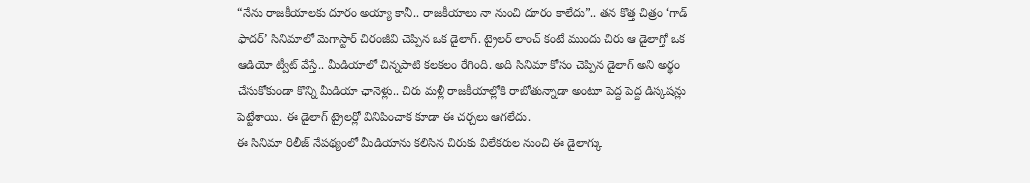“నేను రాజకీయాలకు దూరం అయ్యా కానీ.. రాజకీయాలు నా నుంచి దూరం కాలేదు”.. తన కొత్త చిత్రం ‘గాడ్ ఫాదర్’ సినిమాలో మెగాస్టార్ చిరంజీవి చెప్పిన ఒక డైలాగ్. ట్రైలర్ లాంచ్ కంటే ముందు చిరు ఆ డైలాగ్తో ఒక ఆడియో ట్వీట్ వేస్తే.. మీడియాలో చిన్నపాటి కలకలం రేగింది. అది సినిమా కోసం చెప్పిన డైలాగ్ అని అర్థం చేసుకోకుండా కొన్ని మీడియా ఛానెళ్లు.. చిరు మళ్లీ రాజకీయాల్లోకి రాబోతున్నాడా అంటూ పెద్ద పెద్ద డిస్కషన్లు పెట్టేశాయి. ఈ డైలాగ్ ట్రైలర్లో వినిపించాక కూడా ఈ చర్చలు ఆగలేదు.
ఈ సినిమా రిలీజ్ నేపథ్యంలో మీడియాను కలిసిన చిరుకు విలేకరుల నుంచి ఈ డైలాగ్కు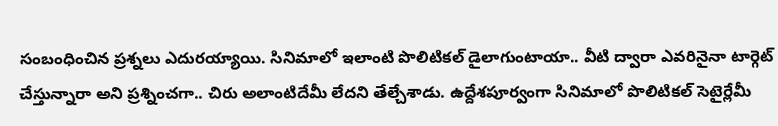సంబంధించిన ప్రశ్నలు ఎదురయ్యాయి. సినిమాలో ఇలాంటి పొలిటికల్ డైలాగుంటాయా.. వీటి ద్వారా ఎవరినైనా టార్గెట్ చేస్తున్నారా అని ప్రశ్నించగా.. చిరు అలాంటిదేమీ లేదని తేల్చేశాడు. ఉద్దేశపూర్వంగా సినిమాలో పొలిటికల్ సెటైర్లేమీ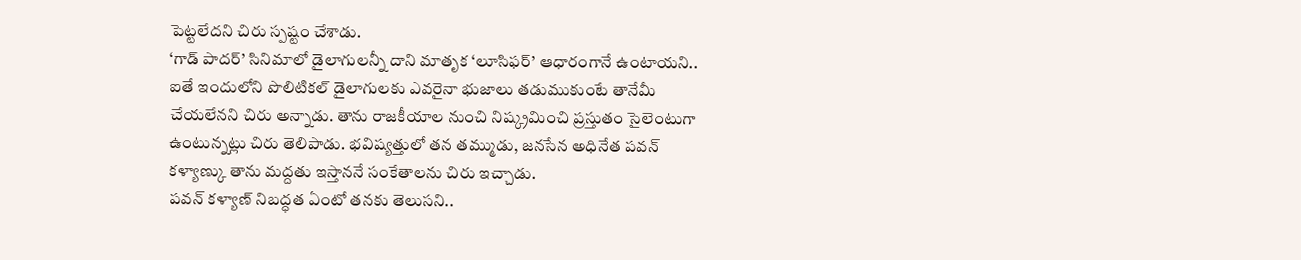పెట్టలేదని చిరు స్పష్టం చేశాడు.
‘గాడ్ పాదర్’ సినిమాలో డైలాగులన్నీ దాని మాతృక ‘లూసిఫర్’ ఆధారంగానే ఉంటాయని.. ఐతే ఇందులోని పొలిటికల్ డైలాగులకు ఎవరైనా భుజాలు తడుముకుంటే తానేమీ చేయలేనని చిరు అన్నాడు. తాను రాజకీయాల నుంచి నిష్క్రమించి ప్రస్తుతం సైలెంటుగా ఉంటున్నట్లు చిరు తెలిపాడు. భవిష్యత్తులో తన తమ్ముడు, జనసేన అధినేత పవన్ కళ్యాణ్కు తాను మద్దతు ఇస్తాననే సంకేతాలను చిరు ఇచ్చాడు.
పవన్ కళ్యాణ్ నిబద్ధత ఏంటో తనకు తెలుసని..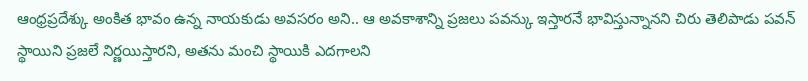ఆంధ్రప్రదేశ్కు అంకిత భావం ఉన్న నాయకుడు అవసరం అని.. ఆ అవకాశాన్ని ప్రజలు పవన్కు ఇస్తారనే భావిస్తున్నానని చిరు తెలిపాడు పవన్ స్థాయిని ప్రజలే నిర్ణయిస్తారని, అతను మంచి స్థాయికి ఎదగాలని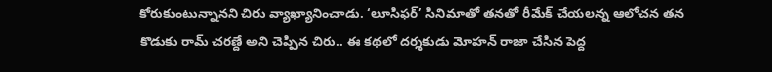కోరుకుంటున్నానని చిరు వ్యాఖ్యానించాడు. ‘లూసిఫర్’ సినిమాతో తనతో రీమేక్ చేయలన్న ఆలోచన తన కొడుకు రామ్ చరణ్దే అని చెప్పిన చిరు.. ఈ కథలో దర్శకుడు మోహన్ రాజా చేసిన పెద్ద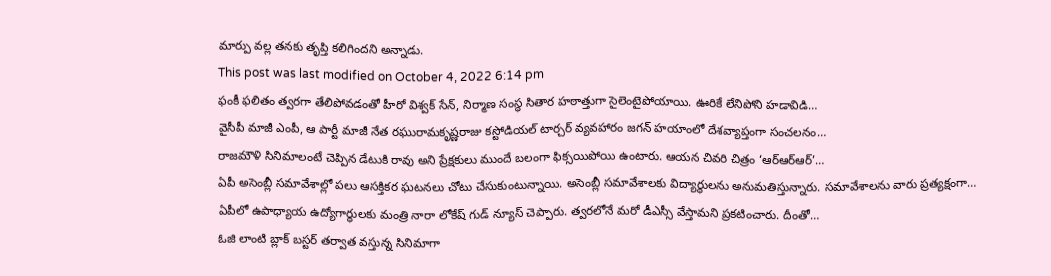మార్పు వల్ల తనకు తృప్తి కలిగిందని అన్నాడు.
This post was last modified on October 4, 2022 6:14 pm
ఫంకీ ఫలితం త్వరగా తేలిపోవడంతో హీరో విశ్వక్ సేన్, నిర్మాణ సంస్థ సితార హఠాత్తుగా సైలెంటైపోయాయి. ఊరికే లేనిపోని హడావిడి…
వైసీపీ మాజీ ఎంపీ, ఆ పార్టీ మాజీ నేత రఘురామకృష్ణరాజు కస్టోడియల్ టార్చర్ వ్యవహారం జగన్ హయాంలో దేశవ్యాప్తంగా సంచలనం…
రాజమౌళి సినిమాలంటే చెప్పిన డేటుకి రావు అని ప్రేక్షకులు ముందే బలంగా ఫిక్సయిపోయి ఉంటారు. ఆయన చివరి చిత్రం ‘ఆర్ఆర్ఆర్’…
ఏపీ అసెంబ్లీ సమావేశాల్లో పలు ఆసక్తికర ఘటనలు చోటు చేసుకుంటున్నాయి. అసెంబ్లీ సమావేశాలకు విద్యార్థులను అనుమతిస్తున్నారు. సమావేశాలను వారు ప్రత్యక్షంగా…
ఏపీలో ఉపాధ్యాయ ఉద్యోగార్ధులకు మంత్రి నారా లోకేష్ గుడ్ న్యూస్ చెప్పారు. త్వరలోనే మరో డీఎస్సీ వేస్తామని ప్రకటించారు. దీంతో…
ఓజి లాంటి బ్లాక్ బస్టర్ తర్వాత వస్తున్న సినిమాగా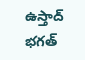ఉస్తాద్ భగత్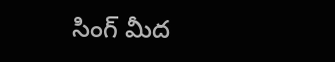సింగ్ మీద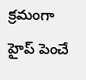క్రమంగా హైప్ పెంచే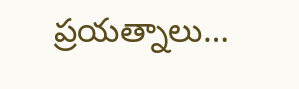ప్రయత్నాలు…